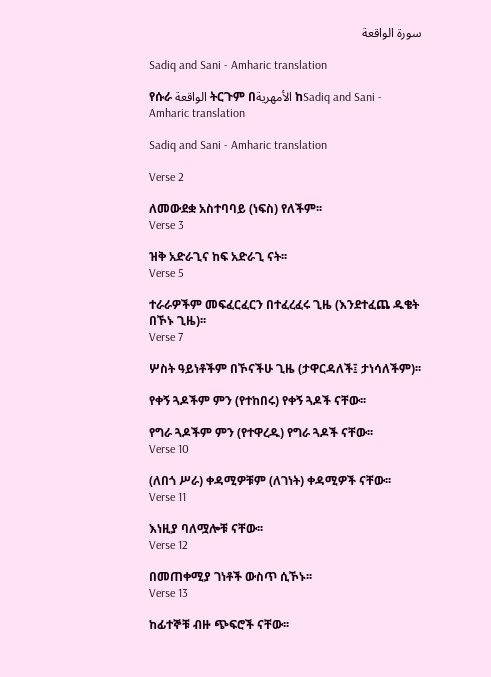سورة الواقعة

Sadiq and Sani - Amharic translation

የሱራ الواقعة ትርጉም በالأمهرية ከSadiq and Sani - Amharic translation

Sadiq and Sani - Amharic translation

Verse 2

ለመውደቋ አስተባባይ (ነፍስ) የለችም፡፡
Verse 3

ዝቅ አድራጊና ከፍ አድራጊ ናት፡፡
Verse 5

ተራራዎችም መፍፈርፈርን በተፈረፈሩ ጊዜ (እንደተፈጨ ዱቄት በኾኑ ጊዜ)፡፡
Verse 7

ሦስት ዓይነቶችም በኾናችሁ ጊዜ (ታዋርዳለች፤ ታነሳለችም)፡፡

የቀኝ ጓዶችም ምን (የተከበሩ) የቀኝ ጓዶች ናቸው፡፡

የግራ ጓዶችም ምን (የተዋረዱ) የግራ ጓዶች ናቸው፡፡
Verse 10

(ለበጎ ሥራ) ቀዳሚዎቹም (ለገነት) ቀዳሚዎች ናቸው፡፡
Verse 11

እነዚያ ባለሟሎቹ ናቸው፡፡
Verse 12

በመጠቀሚያ ገነቶች ውስጥ ሲኾኑ፡፡
Verse 13

ከፊተኞቹ ብዙ ጭፍሮች ናቸው፡፡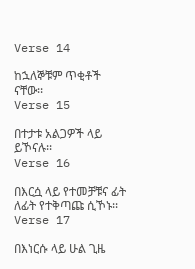Verse 14

ከኋለኞቹም ጥቂቶች ናቸው፡፡
Verse 15

በተታቱ አልጋዎች ላይ ይኾናሉ፡፡
Verse 16

በእርሷ ላይ የተመቻቹና ፊት ለፊት የተቅጣጩ ሲኾኑ፡፡
Verse 17

በእነርሱ ላይ ሁል ጊዜ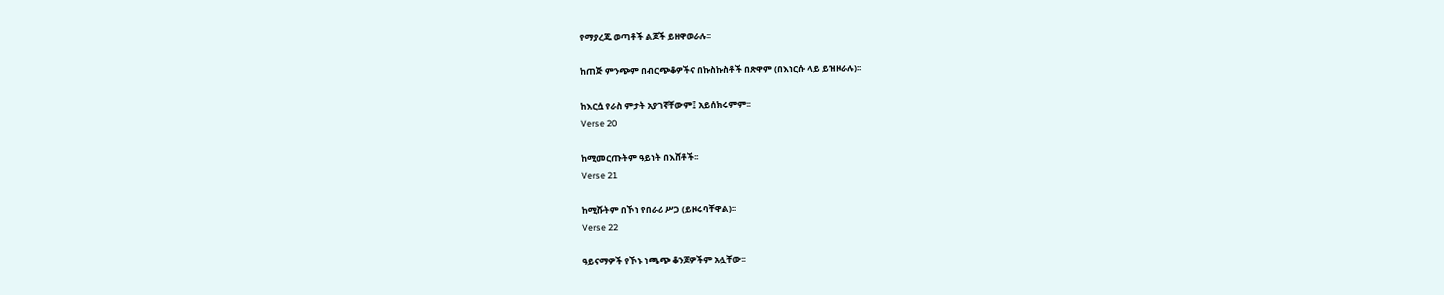የማያረጁ ወጣቶች ልጆች ይዘዋወራሉ፡፡

ከጠጅ ምንጭም በብርጭቆዎችና በኩስኩስቶች በጽዋም (በእነርሱ ላይ ይዝዞራሉ)፡፡

ከእርሷ የራስ ምታት አያገኛቸውም፤ አይሰክሩምም፡፡
Verse 20

ከሚመርጡትም ዓይነት በእሸቶች፡፡
Verse 21

ከሚሹትም በኾነ የበራሪ ሥጋ (ይዞሩባቸዋል)፡፡
Verse 22

ዓይናማዎች የኾኑ ነጫጭ ቆንጆዎችም አሏቸው፡፡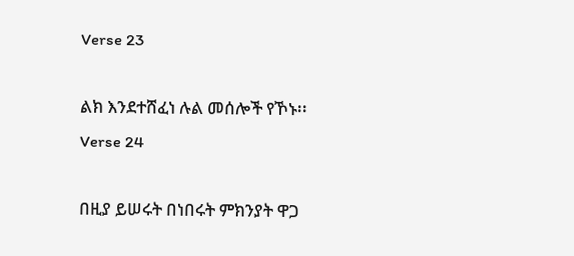Verse 23

ልክ እንደተሸፈነ ሉል መሰሎች የኾኑ፡፡
Verse 24

በዚያ ይሠሩት በነበሩት ምክንያት ዋጋ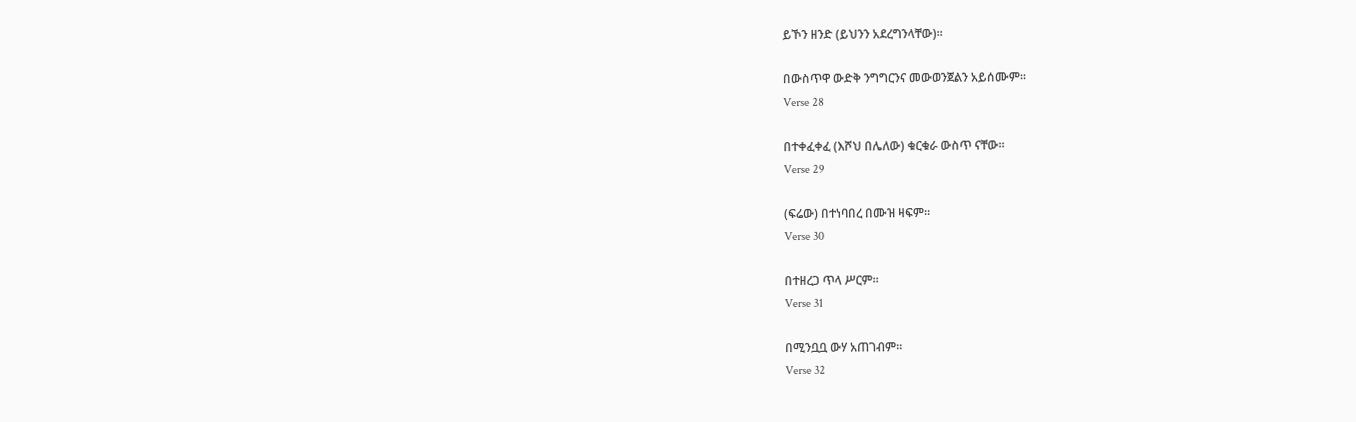ይኾን ዘንድ (ይህንን አደረግንላቸው)፡፡

በውስጥዋ ውድቅ ንግግርንና መውወንጀልን አይሰሙም፡፡
Verse 28

በተቀፈቀፈ (እሾህ በሌለው) ቁርቁራ ውስጥ ናቸው፡፡
Verse 29

(ፍሬው) በተነባበረ በሙዝ ዛፍም፡፡
Verse 30

በተዘረጋ ጥላ ሥርም፡፡
Verse 31

በሚንቧቧ ውሃ አጠገብም፡፡
Verse 32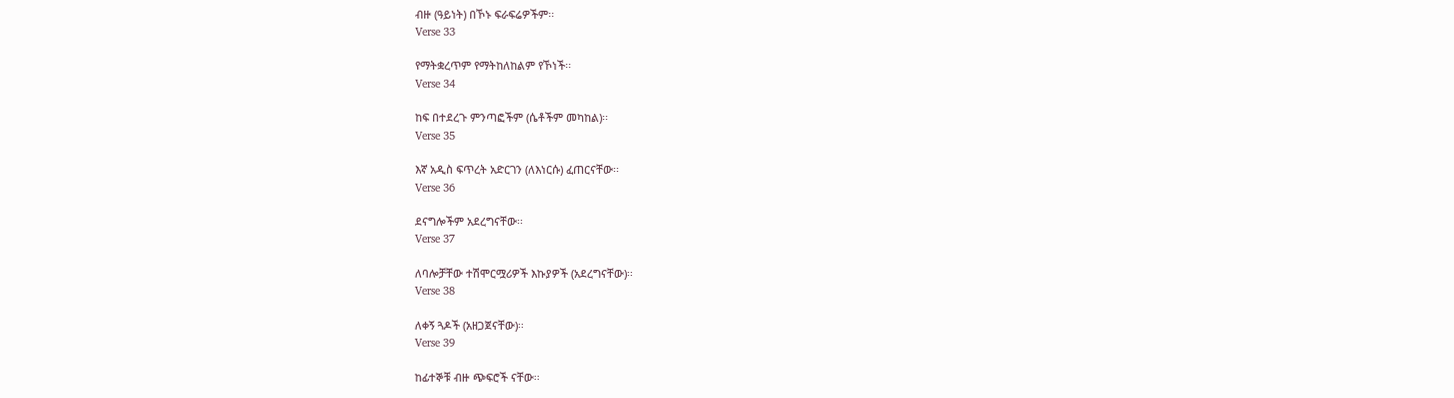ብዙ (ዓይነት) በኾኑ ፍራፍሬዎችም፡፡
Verse 33

የማትቋረጥም የማትከለከልም የኾነች፡፡
Verse 34

ከፍ በተደረጉ ምንጣፎችም (ሴቶችም መካከል)፡፡
Verse 35

እኛ አዲስ ፍጥረት አድርገን (ለእነርሱ) ፈጠርናቸው፡፡
Verse 36

ደናግሎችም አደረግናቸው፡፡
Verse 37

ለባሎቻቸው ተሽሞርሟሪዎች እኩያዎች (አደረግናቸው)፡፡
Verse 38

ለቀኝ ጓዶች (አዘጋጀናቸው)፡፡
Verse 39

ከፊተኞቹ ብዙ ጭፍሮች ናቸው፡፡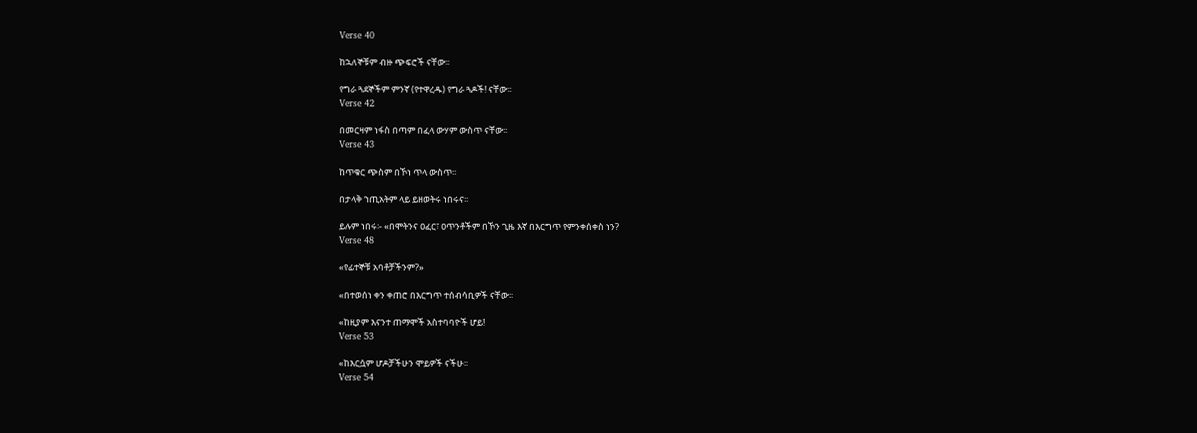Verse 40

ከኋለኞቹም ብዙ ጭፍሮች ናቸው፡፡

የግራ ጓደኞችም ምንኛ (የተዋረዱ) የግራ ጓዶች! ናቸው፡፡
Verse 42

በመርዛም ነፋስ በጣም በፈላ ውሃም ውስጥ ናቸው፡፡
Verse 43

ከጥቁር ጭስም በኾነ ጥላ ውስጥ፡፡

በታላቅ ኀጢአትም ላይ ይዘወትሩ ነበሩና፡፡

ይሉም ነበሩ፡- «በሞትንና ዐፈር፣ ዐጥንቶችም በኾን ጊዜ እኛ በእርግጥ የምንቀሰቀስ ነን?
Verse 48

«የፊተኞቹ አባቶቻችንም?»

«በተወሰነ ቀን ቀጠሮ በእርግጥ ተሰብሳቢዎች ናቸው፡፡

«ከዚያም እናንተ ጠማሞች አስተባባዮች ሆይ!
Verse 53

«ከእርሷም ሆዶቻችሁን ሞይዎች ናችሁ፡፡
Verse 54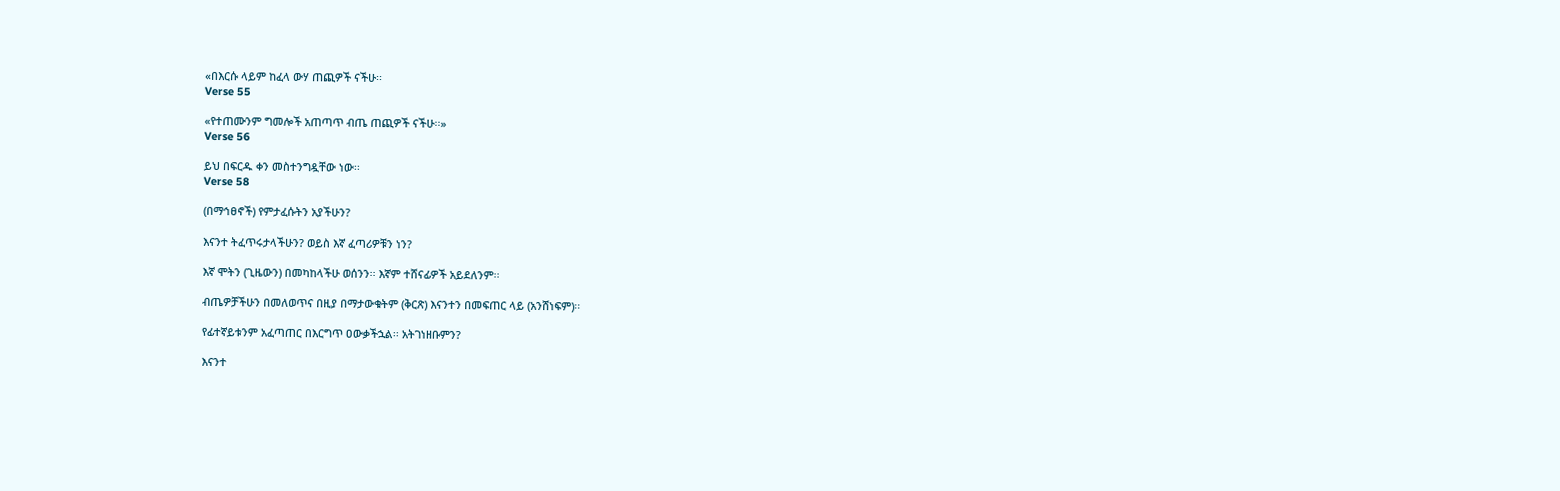«በእርሱ ላይም ከፈላ ውሃ ጠጪዎች ናችሁ፡፡
Verse 55

«የተጠሙንም ግመሎች አጠጣጥ ብጤ ጠጪዎች ናችሁ፡፡»
Verse 56

ይህ በፍርዱ ቀን መስተንግዷቸው ነው፡፡
Verse 58

(በማኅፀኖች) የምታፈሱትን አያችሁን?

እናንተ ትፈጥሩታላችሁን? ወይስ እኛ ፈጣሪዎቹን ነን?

እኛ ሞትን (ጊዜውን) በመካከላችሁ ወሰንን፡፡ እኛም ተሸናፊዎች አይደለንም፡፡

ብጤዎቻችሁን በመለወጥና በዚያ በማታውቁትም (ቅርጽ) እናንተን በመፍጠር ላይ (አንሸነፍም)፡፡

የፊተኛይቱንም አፈጣጠር በእርግጥ ዐውቃችኋል፡፡ አትገነዘቡምን?

እናንተ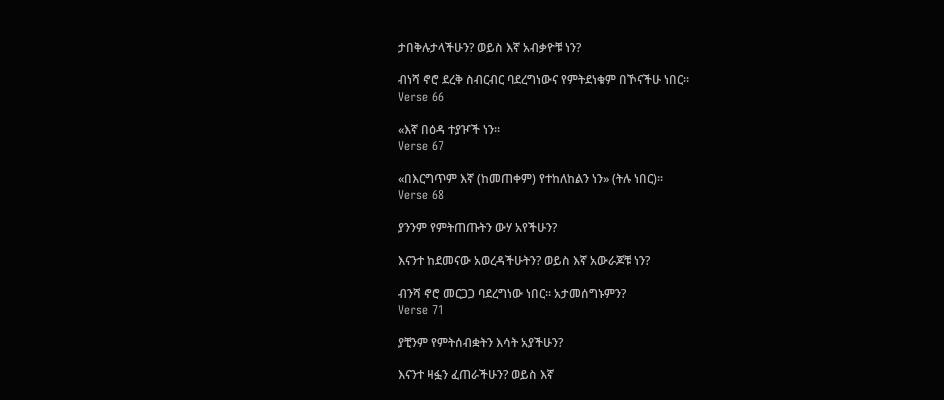ታበቅሉታላችሁን? ወይስ እኛ አብቃዮቹ ነን?

ብነሻ ኖሮ ደረቅ ስብርብር ባደረግነውና የምትደነቁም በኾናችሁ ነበር፡፡
Verse 66

«እኛ በዕዳ ተያዦች ነን፡፡
Verse 67

«በእርግጥም እኛ (ከመጠቀም) የተከለከልን ነን» (ትሉ ነበር)፡፡
Verse 68

ያንንም የምትጠጡትን ውሃ አየችሁን?

እናንተ ከደመናው አወረዳችሁትን? ወይስ እኛ አውራጆቹ ነን?

ብንሻ ኖሮ መርጋጋ ባደረግነው ነበር፡፡ አታመሰግኑምን?
Verse 71

ያቺንም የምትሰብቋትን እሳት አያችሁን?

እናንተ ዛፏን ፈጠራችሁን? ወይስ እኛ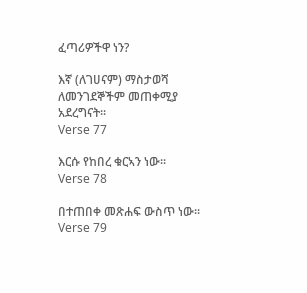ፈጣሪዎችዋ ነን?

እኛ (ለገሀናም) ማስታወሻ ለመንገደኞችም መጠቀሚያ አደረግናት፡፡
Verse 77

እርሱ የከበረ ቁርኣን ነው፡፡
Verse 78

በተጠበቀ መጽሐፍ ውስጥ ነው፡፡
Verse 79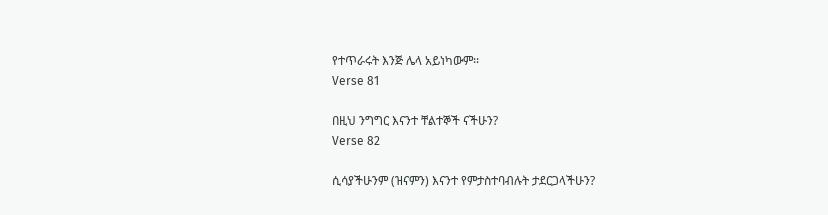የተጥራሩት እንጅ ሌላ አይነካውም፡፡
Verse 81

በዚህ ንግግር እናንተ ቸልተኞች ናችሁን?
Verse 82

ሲሳያችሁንም (ዝናምን) እናንተ የምታስተባብሉት ታደርጋላችሁን?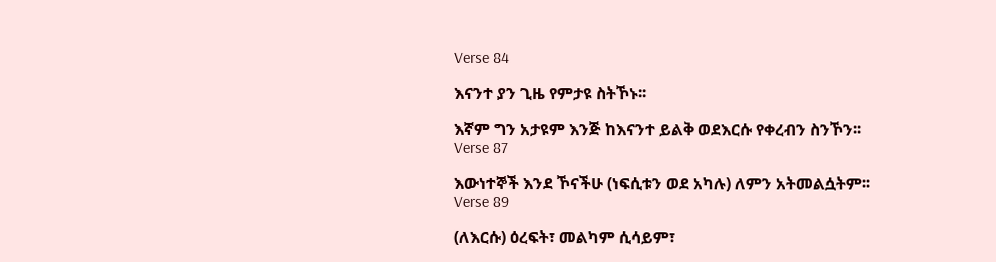Verse 84

እናንተ ያን ጊዜ የምታዩ ስትኾኑ፡፡

እኛም ግን አታዩም እንጅ ከእናንተ ይልቅ ወደእርሱ የቀረብን ስንኾን፡፡
Verse 87

እውነተኞች እንደ ኾናችሁ (ነፍሲቱን ወደ አካሉ) ለምን አትመልሷትም፡፡
Verse 89

(ለእርሱ) ዕረፍት፣ መልካም ሲሳይም፣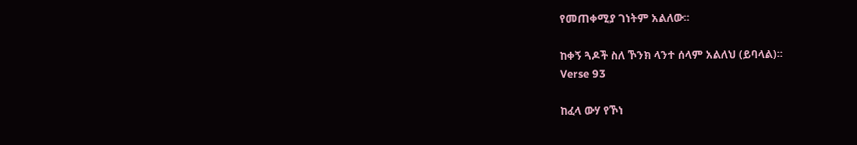የመጠቀሚያ ገነትም አልለው፡፡

ከቀኝ ጓዶች ስለ ኾንክ ላንተ ሰላም አልለህ (ይባላል)፡፡
Verse 93

ከፈላ ውሃ የኾነ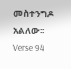መስተንግዶ አልለው፡፡
Verse 94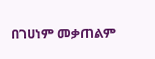በገሀነም መቃጠልም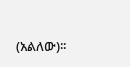(አልለው)፡፡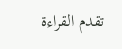تقدم القراءة